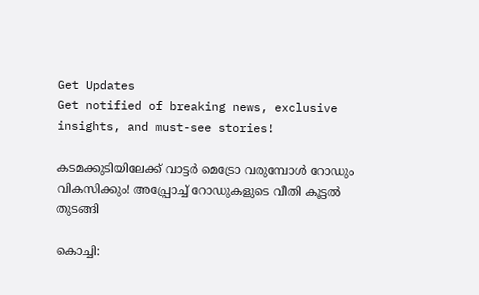Get Updates
Get notified of breaking news, exclusive insights, and must-see stories!

കടമക്കുടിയിലേക്ക് വാട്ടർ മെട്രോ വരുമ്പോൾ റോഡും വികസിക്കും! അപ്പ്രോച്ച് റോഡുകളുടെ വീതി കൂട്ടൽ തുടങ്ങി

കൊച്ചി: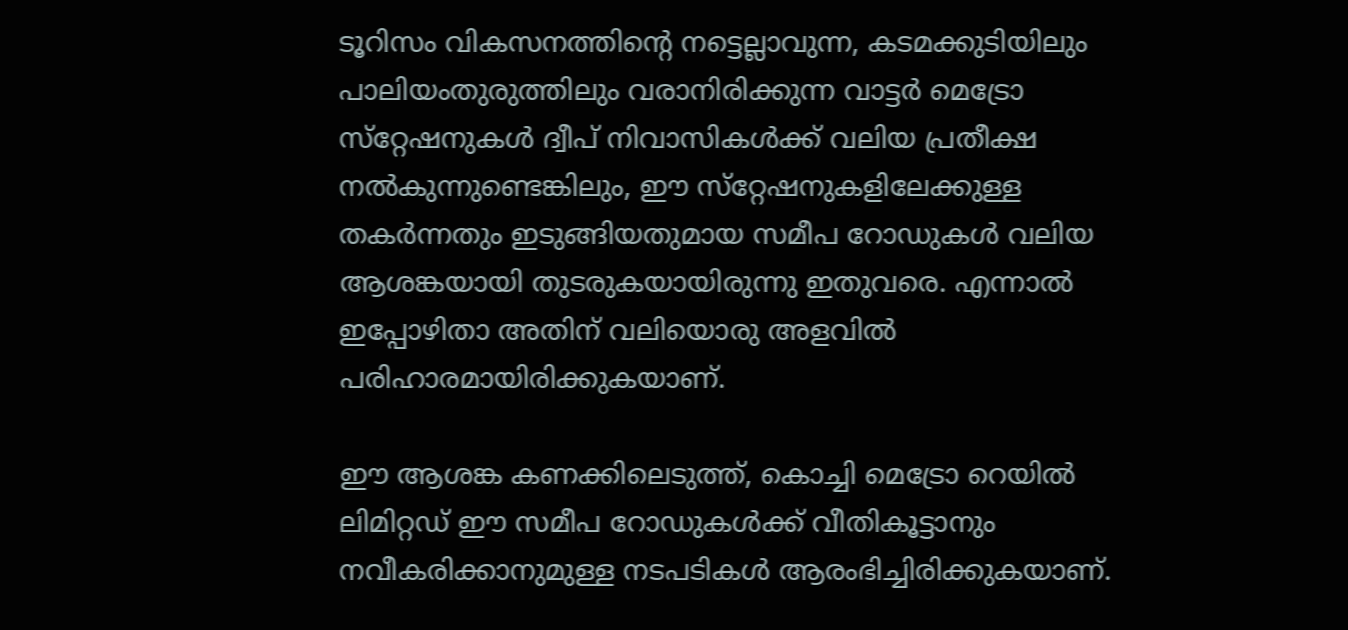ടൂറിസം വികസനത്തിന്റെ നട്ടെല്ലാവുന്ന, കടമക്കുടിയിലും പാലിയംതുരുത്തിലും വരാനിരിക്കുന്ന വാട്ടർ മെട്രോ സ്‌റ്റേഷനുകൾ ദ്വീപ് നിവാസികൾക്ക് വലിയ പ്രതീക്ഷ നൽകുന്നുണ്ടെങ്കിലും, ഈ സ്‌റ്റേഷനുകളിലേക്കുള്ള തകർന്നതും ഇടുങ്ങിയതുമായ സമീപ റോഡുകൾ വലിയ ആശങ്കയായി തുടരുകയായിരുന്നു ഇതുവരെ. എന്നാൽ ഇപ്പോഴിതാ അതിന് വലിയൊരു അളവിൽ പരിഹാരമായിരിക്കുകയാണ്.

ഈ ആശങ്ക കണക്കിലെടുത്ത്, കൊച്ചി മെട്രോ റെയിൽ ലിമിറ്റഡ് ഈ സമീപ റോഡുകൾക്ക് വീതികൂട്ടാനും നവീകരിക്കാനുമുള്ള നടപടികൾ ആരംഭിച്ചിരിക്കുകയാണ്.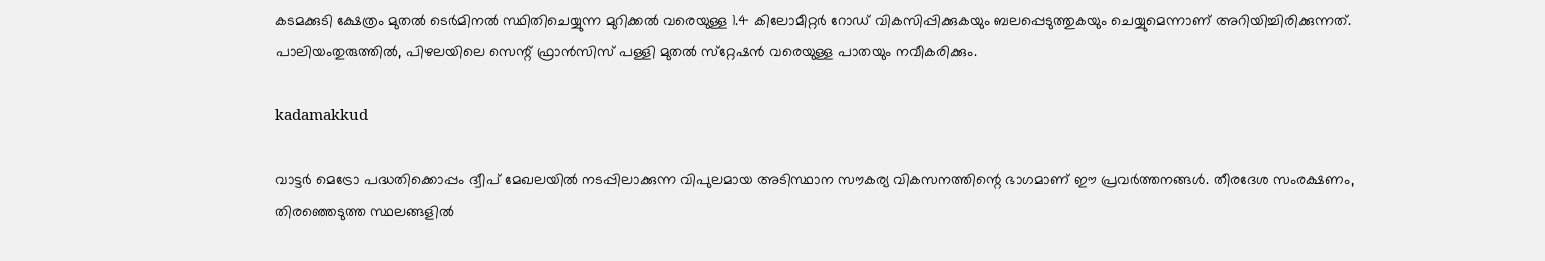കടമക്കുടി ക്ഷേത്രം മുതൽ ടെർമിനൽ സ്ഥിതിചെയ്യുന്ന മുറിക്കൽ വരെയുള്ള 1.4 കിലോമീറ്റർ റോഡ് വികസിപ്പിക്കുകയും ബലപ്പെടുത്തുകയും ചെയ്യുമെന്നാണ് അറിയിച്ചിരിക്കുന്നത്. പാലിയംതുരുത്തിൽ, പിഴലയിലെ സെന്റ് ഫ്രാൻസിസ് പള്ളി മുതൽ സ്‌റ്റേഷൻ വരെയുള്ള പാതയും നവീകരിക്കും.

kadamakkud

വാട്ടർ മെട്രോ പദ്ധതിക്കൊപ്പം ദ്വീപ് മേഖലയിൽ നടപ്പിലാക്കുന്ന വിപുലമായ അടിസ്ഥാന സൗകര്യ വികസനത്തിന്റെ ഭാഗമാണ് ഈ പ്രവർത്തനങ്ങൾ. തീരദേശ സംരക്ഷണം, തിരഞ്ഞെടുത്ത സ്ഥലങ്ങളിൽ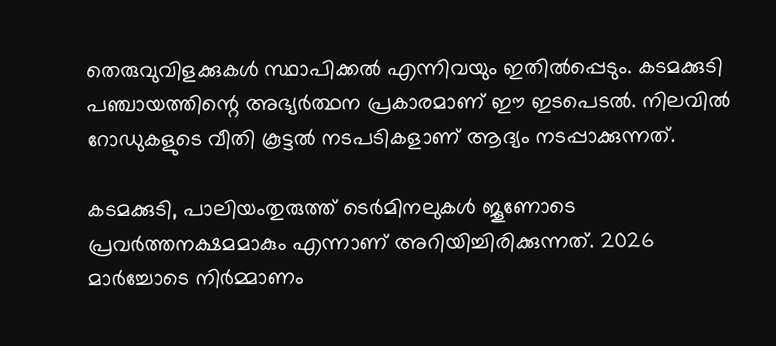തെരുവുവിളക്കുകൾ സ്ഥാപിക്കൽ എന്നിവയും ഇതിൽപ്പെടും. കടമക്കുടി പഞ്ചായത്തിന്റെ അഭ്യർത്ഥന പ്രകാരമാണ് ഈ ഇടപെടൽ. നിലവിൽ റോഡുകളുടെ വീതി കൂട്ടൽ നടപടികളാണ് ആദ്യം നടപ്പാക്കുന്നത്.

കടമക്കുടി, പാലിയംതുരുത്ത് ടെർമിനലുകൾ ജൂണോടെ പ്രവർത്തനക്ഷമമാകും എന്നാണ് അറിയിച്ചിരിക്കുന്നത്. 2026 മാർച്ചോടെ നിർമ്മാണം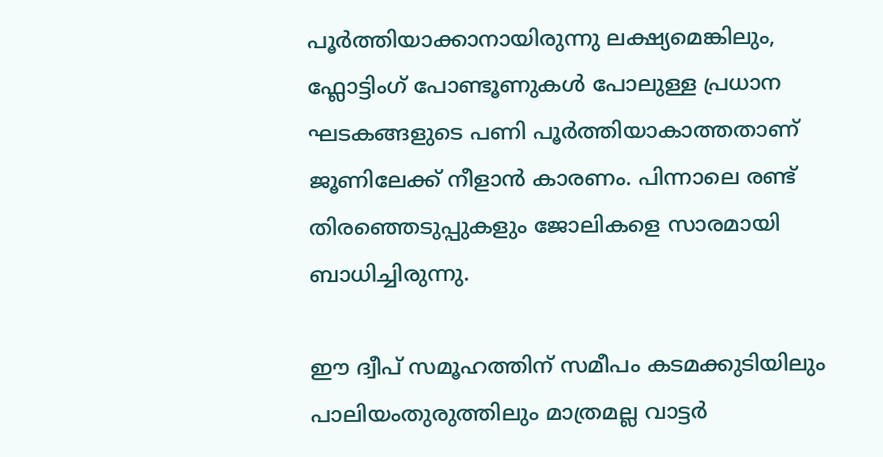പൂർത്തിയാക്കാനായിരുന്നു ലക്ഷ്യമെങ്കിലും, ഫ്ലോട്ടിംഗ് പോണ്ടൂണുകൾ പോലുള്ള പ്രധാന ഘടകങ്ങളുടെ പണി പൂർത്തിയാകാത്തതാണ് ജൂണിലേക്ക് നീളാൻ കാരണം. പിന്നാലെ രണ്ട് തിരഞ്ഞെടുപ്പുകളും ജോലികളെ സാരമായി ബാധിച്ചിരുന്നു.

ഈ ദ്വീപ് സമൂഹത്തിന് സമീപം കടമക്കുടിയിലും പാലിയംതുരുത്തിലും മാത്രമല്ല വാട്ടർ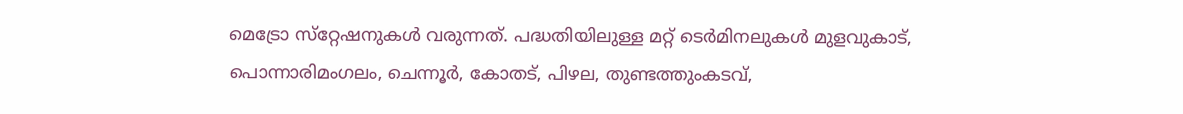മെട്രോ സ്‌റ്റേഷനുകൾ വരുന്നത്. പദ്ധതിയിലുള്ള മറ്റ് ടെർമിനലുകൾ മുളവുകാട്, പൊന്നാരിമംഗലം, ചെന്നൂർ, കോതട്, പിഴല, തുണ്ടത്തുംകടവ്,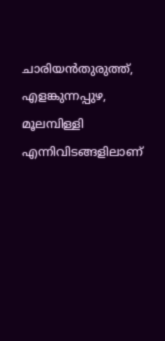ചാരിയൻതുരുത്ത്, എളങ്കുന്നപ്പുഴ, മൂലമ്പിള്ളി എന്നിവിടങ്ങളിലാണ്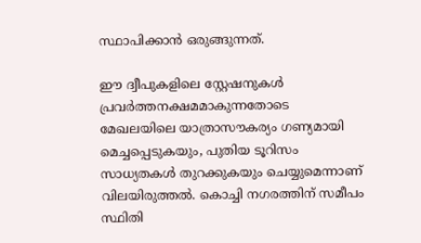സ്ഥാപിക്കാൻ ഒരുങ്ങുന്നത്.

ഈ ദ്വീപുകളിലെ സ്റ്റേഷനുകൾ പ്രവർത്തനക്ഷമമാകുന്നതോടെ മേഖലയിലെ യാത്രാസൗകര്യം ഗണ്യമായി മെച്ചപ്പെടുകയും, പുതിയ ടൂറിസം സാധ്യതകൾ തുറക്കുകയും ചെയ്യുമെന്നാണ് വിലയിരുത്തൽ. കൊച്ചി നഗരത്തിന് സമീപം സ്ഥിതി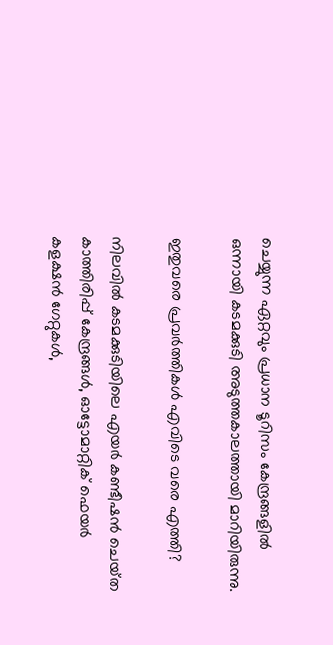ചെയ്യുന്ന ഏറ്റവും പ്രധാന ടൂറിസം കേന്ദ്രങ്ങളിൽ ഒന്നായി കടമക്കുടി അടുത്തകാലത്തായി മാറിയിരുന്നു.

ഇതുവരെ പ്രവർത്തികൾ എവിടെ വരെ എത്തി?

നിലവിൽ കടമക്കുടിയിലെ എയർ കണ്ടീഷൻ ചെയ്‌ത കാത്തിരിപ്പ് കേന്ദ്രങ്ങൾ, ഓട്ടോമാറ്റിക് ഫെയർ കളക്ഷൻ ഗേറ്റുകൾ,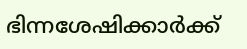ഭിന്നശേഷിക്കാർക്ക്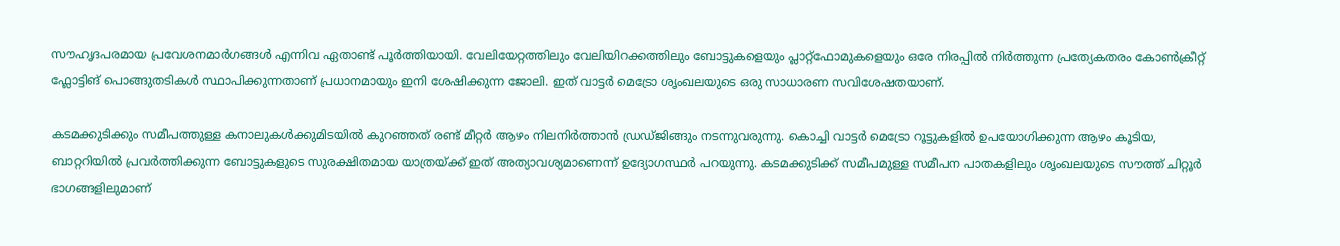സൗഹൃദപരമായ പ്രവേശനമാർഗങ്ങൾ എന്നിവ ഏതാണ്ട് പൂർത്തിയായി. വേലിയേറ്റത്തിലും വേലിയിറക്കത്തിലും ബോട്ടുകളെയും പ്ലാറ്റ്ഫോമുകളെയും ഒരേ നിരപ്പിൽ നിർത്തുന്ന പ്രത്യേകതരം കോൺക്രീറ്റ് ഫ്ലോട്ടിങ് പൊങ്ങുതടികൾ സ്ഥാപിക്കുന്നതാണ് പ്രധാനമായും ഇനി ശേഷിക്കുന്ന ജോലി. ഇത് വാട്ടർ മെട്രോ ശൃംഖലയുടെ ഒരു സാധാരണ സവിശേഷതയാണ്.

കടമക്കുടിക്കും സമീപത്തുള്ള കനാലുകൾക്കുമിടയിൽ കുറഞ്ഞത് രണ്ട് മീറ്റർ ആഴം നിലനിർത്താൻ ഡ്രഡ്‌ജിങ്ങും നടന്നുവരുന്നു. കൊച്ചി വാട്ടർ മെട്രോ റൂട്ടുകളിൽ ഉപയോഗിക്കുന്ന ആഴം കൂടിയ, ബാറ്ററിയിൽ പ്രവർത്തിക്കുന്ന ബോട്ടുകളുടെ സുരക്ഷിതമായ യാത്രയ്ക്ക് ഇത് അത്യാവശ്യമാണെന്ന് ഉദ്യോഗസ്ഥർ പറയുന്നു. കടമക്കുടിക്ക് സമീപമുള്ള സമീപന പാതകളിലും ശൃംഖലയുടെ സൗത്ത് ചിറ്റൂർ ഭാഗങ്ങളിലുമാണ്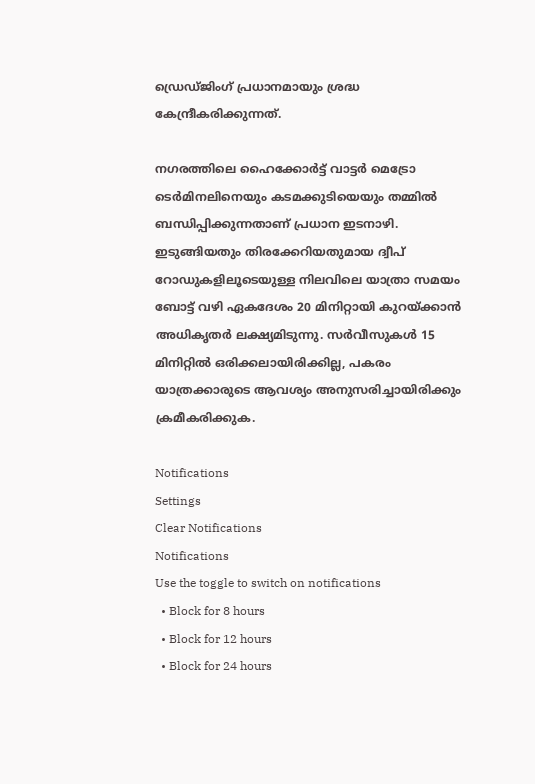ഡ്രെഡ്‌ജിംഗ്‌ പ്രധാനമായും ശ്രദ്ധ കേന്ദ്രീകരിക്കുന്നത്.

നഗരത്തിലെ ഹൈക്കോർട്ട് വാട്ടർ മെട്രോ ടെർമിനലിനെയും കടമക്കുടിയെയും തമ്മിൽ ബന്ധിപ്പിക്കുന്നതാണ് പ്രധാന ഇടനാഴി. ഇടുങ്ങിയതും തിരക്കേറിയതുമായ ദ്വീപ് റോഡുകളിലൂടെയുള്ള നിലവിലെ യാത്രാ സമയം ബോട്ട് വഴി ഏകദേശം 20 മിനിറ്റായി കുറയ്ക്കാൻ അധികൃതർ ലക്ഷ്യമിടുന്നു. സർവീസുകൾ 15 മിനിറ്റിൽ ഒരിക്കലായിരിക്കില്ല, പകരം യാത്രക്കാരുടെ ആവശ്യം അനുസരിച്ചായിരിക്കും ക്രമീകരിക്കുക.

Notifications
Settings
Clear Notifications
Notifications
Use the toggle to switch on notifications
  • Block for 8 hours
  • Block for 12 hours
  • Block for 24 hours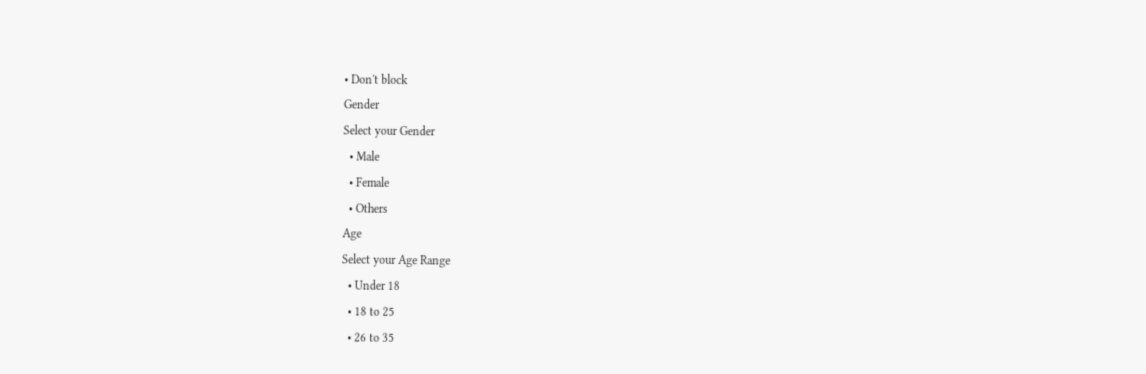• Don't block
Gender
Select your Gender
  • Male
  • Female
  • Others
Age
Select your Age Range
  • Under 18
  • 18 to 25
  • 26 to 35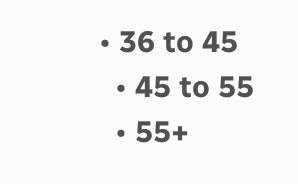• 36 to 45
  • 45 to 55
  • 55+